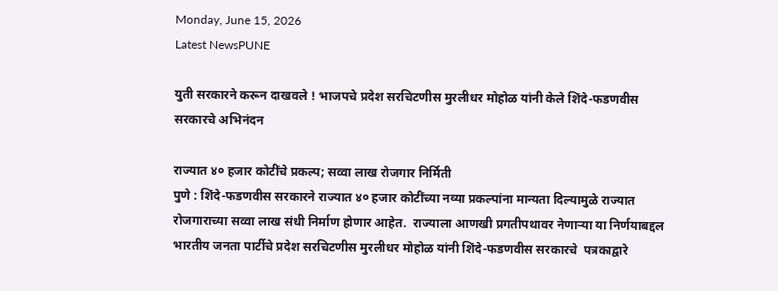Monday, June 15, 2026
Latest NewsPUNE

युती सरकारने करून दाखवले ! भाजपचे प्रदेश सरचिटणीस मुरलीधर मोहोळ यांनी केले शिंदे-फडणवीस सरकारचे अभिनंदन

राज्यात ४० हजार कोटींचे प्रकल्प; सव्वा लाख रोजगार निर्मिती
पुणे : शिंदे-फडणवीस सरकारने राज्यात ४० हजार कोटींच्या नव्या प्रकल्पांना मान्यता दिल्यामुळे राज्यात रोजगाराच्या सव्वा लाख संधी निर्माण होणार आहेत.  राज्याला आणखी प्रगतीपथावर नेणाऱ्या या निर्णयाबद्दल  भारतीय जनता पार्टीचे प्रदेश सरचिटणीस मुरलीधर मोहोळ यांनी शिंदे-फडणवीस सरकारचे  पत्रकाद्वारे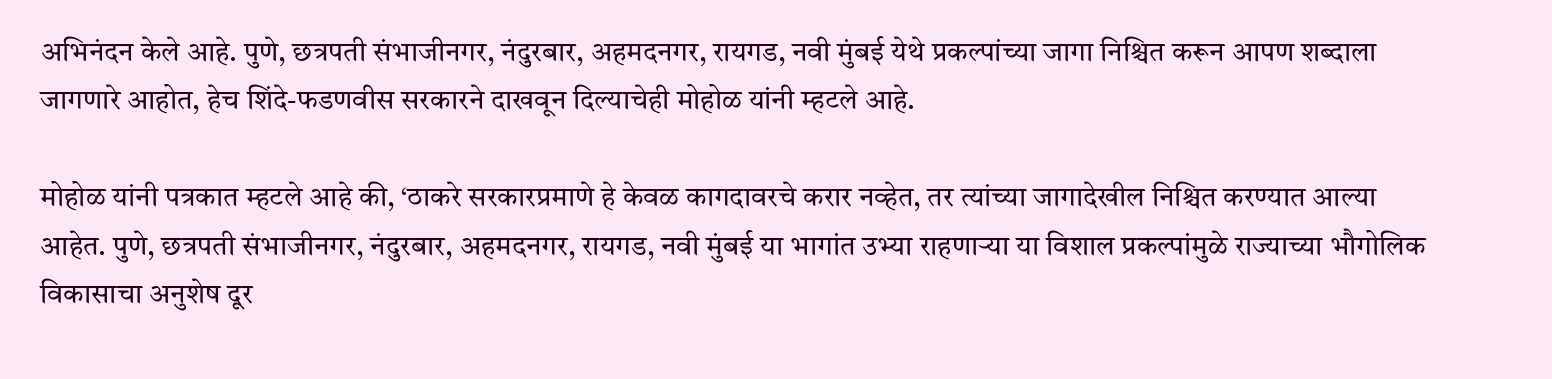अभिनंदन केले आहे. पुणे, छत्रपती संभाजीनगर, नंदुरबार, अहमदनगर, रायगड, नवी मुंबई येथे प्रकल्पांच्या जागा निश्चित करून आपण शब्दाला जागणारे आहोत, हेच शिंदे-फडणवीस सरकारने दाखवून दिल्याचेही मोहोळ यांनी म्हटले आहे.

मोहोळ यांनी पत्रकात म्हटले आहे की, ‘ठाकरे सरकारप्रमाणे हे केवळ कागदावरचे करार नव्हेत, तर त्यांच्या जागादेखील निश्चित करण्यात आल्या आहेत. पुणे, छत्रपती संभाजीनगर, नंदुरबार, अहमदनगर, रायगड, नवी मुंबई या भागांत उभ्या राहणाऱ्या या विशाल प्रकल्पांमुळे राज्याच्या भौगोलिक विकासाचा अनुशेष दूर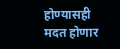होण्यासही मदत होणार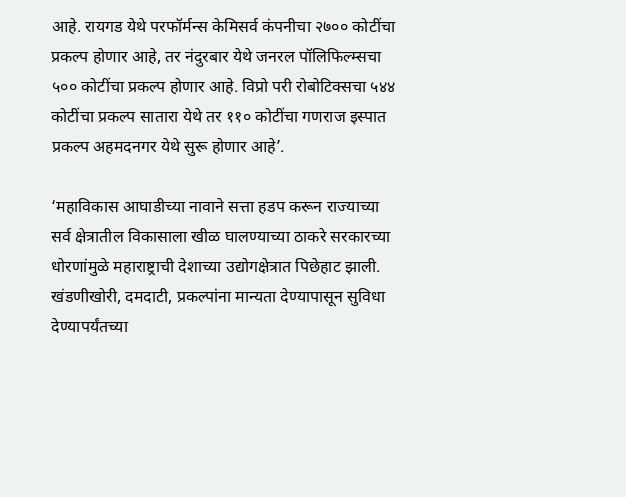आहे. रायगड येथे परफॉर्मन्स केमिसर्व कंपनीचा २७०० कोटींचा प्रकल्प होणार आहे, तर नंदुरबार येथे जनरल पॉलिफिल्म्सचा ५०० कोटींचा प्रकल्प होणार आहे. विप्रो परी रोबोटिक्सचा ५४४ कोटींचा प्रकल्प सातारा येथे तर ११० कोटींचा गणराज इस्पात प्रकल्प अहमदनगर येथे सुरू होणार आहे’.

‘महाविकास आघाडीच्या नावाने सत्ता हडप करून राज्याच्या सर्व क्षेत्रातील विकासाला खीळ घालण्याच्या ठाकरे सरकारच्या धोरणांमुळे महाराष्ट्राची देशाच्या उद्योगक्षेत्रात पिछेहाट झाली. खंडणीखोरी, दमदाटी, प्रकल्पांना मान्यता देण्यापासून सुविधा देण्यापर्यंतच्या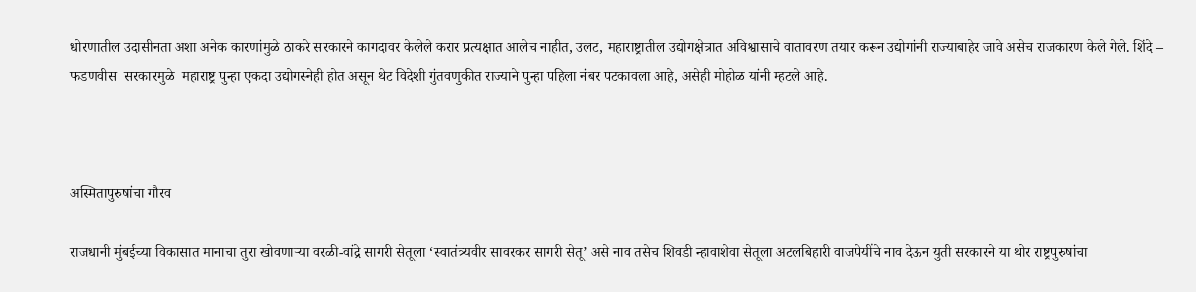धोरणातील उदासीनता अशा अनेक कारणांमुळे ठाकरे सरकारने कागदावर केलेले करार प्रत्यक्षात आलेच नाहीत, उलट, महाराष्ट्रातील उद्योगक्षेत्रात अविश्वासाचे वातावरण तयार करून उद्योगांनी राज्याबाहेर जावे असेच राजकारण केले गेले. शिंदे – फडणवीस  सरकारमुळे  महाराष्ट्र पुन्हा एकदा उद्योगस्नेही होत असून थेट विदेशी गुंतवणुकीत राज्याने पुन्हा पहिला नंबर पटकावला आहे, असेही मोहोळ यांनी म्हटले आहे.



अस्मितापुरुषांचा गौरव

राजधानी मुंबईच्या विकासात मानाचा तुरा खोवणाऱ्या वरळी-वांद्रे सागरी सेतूला ‘स्वातंत्र्यवीर सावरकर सागरी सेतू’ असे नाव तसेच शिवडी न्हावाशेवा सेतूला अटलबिहारी वाजपेयींचे नाव देऊन युती सरकारने या थोर राष्ट्रपुरुषांचा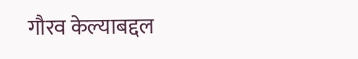गौरव केल्याबद्दल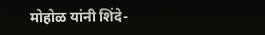मोहोळ यांनी शिंदे-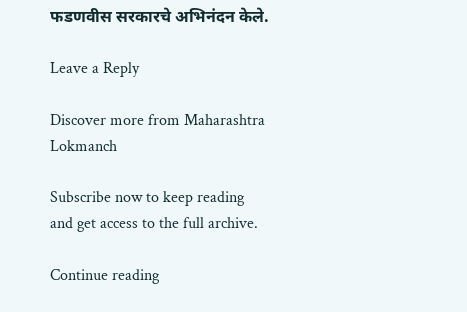फडणवीस सरकारचे अभिनंदन केले.

Leave a Reply

Discover more from Maharashtra Lokmanch

Subscribe now to keep reading and get access to the full archive.

Continue reading